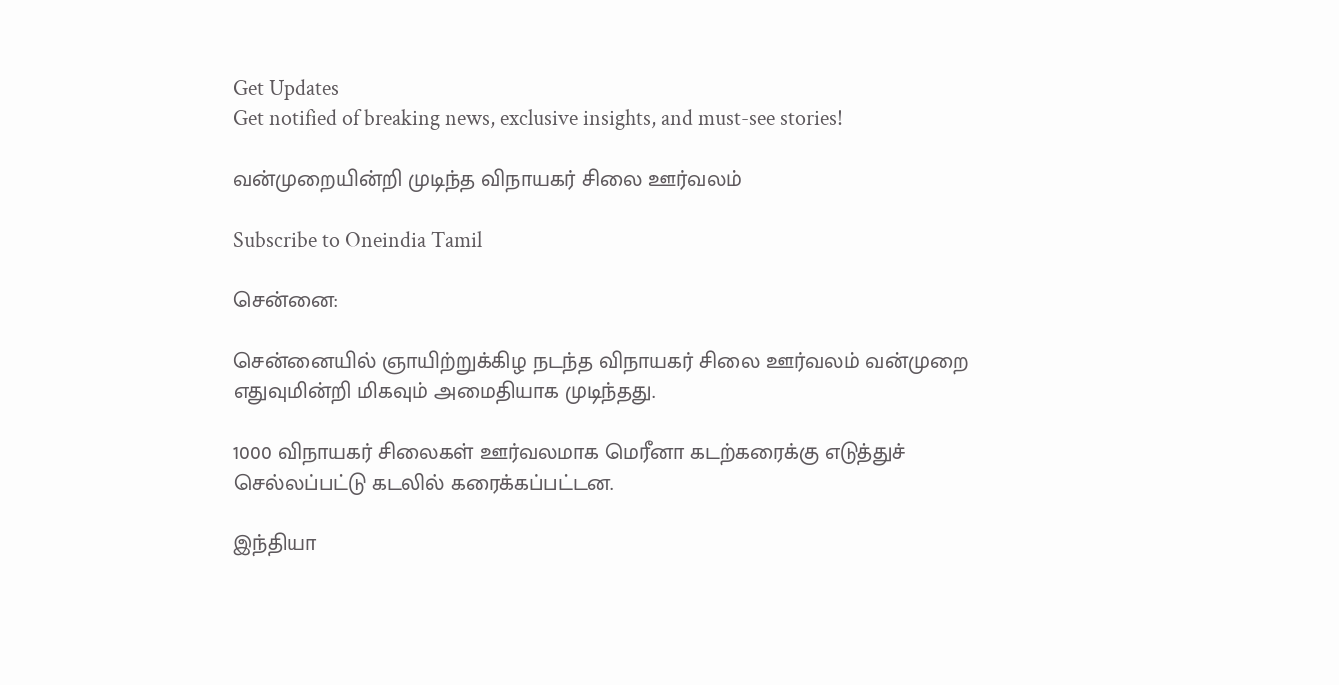Get Updates
Get notified of breaking news, exclusive insights, and must-see stories!

வன்முறையின்றி முடிந்த விநாயகர் சிலை ஊர்வலம்

Subscribe to Oneindia Tamil

சென்னை:

சென்னையில் ஞாயிற்றுக்கிழ நடந்த விநாயகர் சிலை ஊர்வலம் வன்முறை எதுவுமின்றி மிகவும் அமைதியாக முடிந்தது.

1000 விநாயகர் சிலைகள் ஊர்வலமாக மெரீனா கடற்கரைக்கு எடுத்துச் செல்லப்பட்டு கடலில் கரைக்கப்பட்டன.

இந்தியா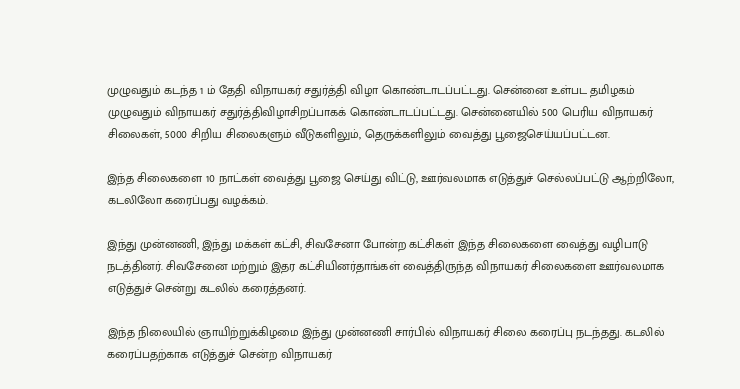முழுவதும் கடந்த 1 ம் தேதி விநாயகர் சதுர்த்தி விழா கொண்டாடப்பட்டது. சென்னை உள்பட தமிழகம் முழுவதும் விநாயகர் சதுர்த்திவிழாசிறப்பாகக் கொண்டாடப்பட்டது. சென்னையில் 500 பெரிய விநாயகர் சிலைகள், 5000 சிறிய சிலைகளும் வீடுகளிலும், தெருக்களிலும் வைத்து பூஜைசெய்யப்பட்டன.

இந்த சிலைகளை 10 நாட்கள் வைத்து பூஜை செய்து விட்டு, ஊர்வலமாக எடுத்துச் செல்லப்பட்டு ஆற்றிலோ, கடலிலோ கரைப்பது வழக்கம்.

இந்து முன்னணி, இந்து மக்கள் கட்சி, சிவசேனா போன்ற கட்சிகள் இந்த சிலைகளை வைத்து வழிபாடு நடத்தினர். சிவசேனை மற்றும் இதர கட்சியினர்தாங்கள் வைத்திருந்த விநாயகர் சிலைகளை ஊர்வலமாக எடுத்துச் சென்று கடலில் கரைத்தனர்.

இந்த நிலையில் ஞாயிற்றுக்கிழமை இந்து முன்னணி சார்பில் விநாயகர் சிலை கரைப்பு நடந்தது. கடலில் கரைப்பதற்காக எடுத்துச் சென்ற விநாயகர்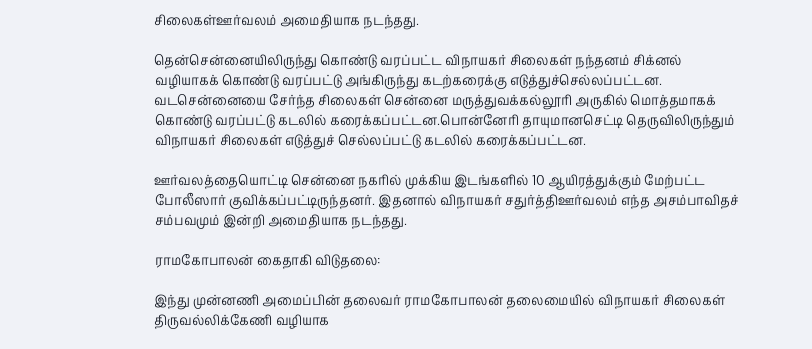சிலைகள்ஊர்வலம் அமைதியாக நடந்தது.

தென்சென்னையிலிருந்து கொண்டு வரப்பட்ட விநாயகர் சிலைகள் நந்தனம் சிக்னல் வழியாகக் கொண்டு வரப்பட்டு அங்கிருந்து கடற்கரைக்கு எடுத்துச்செல்லப்பட்டன. வடசென்னையை சேர்ந்த சிலைகள் சென்னை மருத்துவக்கல்லூரி அருகில் மொத்தமாகக் கொண்டு வரப்பட்டு கடலில் கரைக்கப்பட்டன.பொன்னேரி தாயுமானசெட்டி தெருவிலிருந்தும் விநாயகர் சிலைகள் எடுத்துச் செல்லப்பட்டு கடலில் கரைக்கப்பட்டன.

ஊர்வலத்தையொட்டி சென்னை நகரில் முக்கிய இடங்களில் 10 ஆயிரத்துக்கும் மேற்பட்ட போலீஸார் குவிக்கப்பட்டிருந்தனர். இதனால் விநாயகர் சதுர்த்திஊர்வலம் எந்த அசம்பாவிதச் சம்பவமும் இன்றி அமைதியாக நடந்தது.

ராமகோபாலன் கைதாகி விடுதலை:

இந்து முன்னணி அமைப்பின் தலைவர் ராமகோபாலன் தலைமையில் விநாயகர் சிலைகள் திருவல்லிக்கேணி வழியாக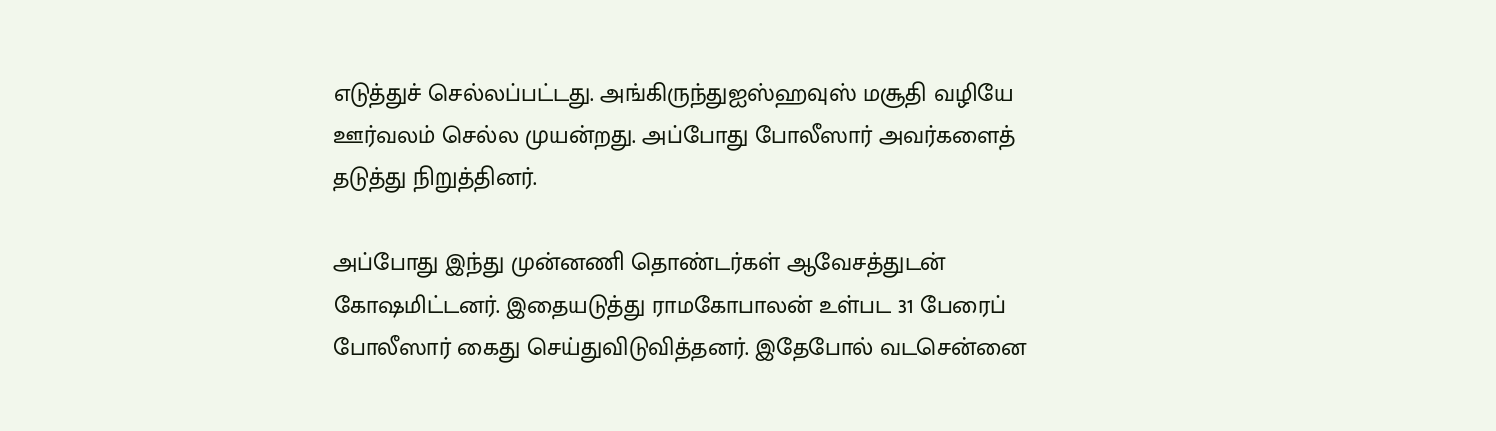எடுத்துச் செல்லப்பட்டது. அங்கிருந்துஐஸ்ஹவுஸ் மசூதி வழியே ஊர்வலம் செல்ல முயன்றது. அப்போது போலீஸார் அவர்களைத் தடுத்து நிறுத்தினர்.

அப்போது இந்து முன்னணி தொண்டர்கள் ஆவேசத்துடன் கோஷமிட்டனர். இதையடுத்து ராமகோபாலன் உள்பட 31 பேரைப் போலீஸார் கைது செய்துவிடுவித்தனர். இதேபோல் வடசென்னை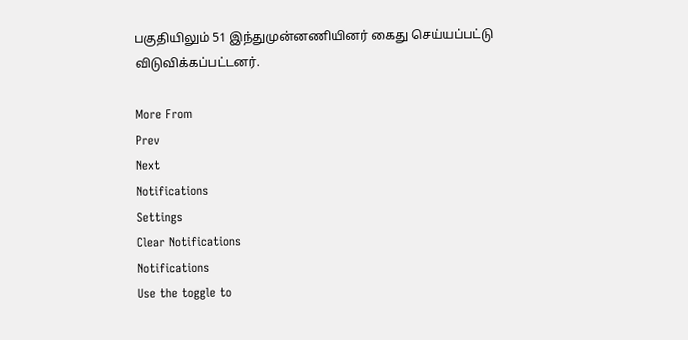பகுதியிலும் 51 இந்துமுன்னணியினர் கைது செய்யப்பட்டு விடுவிக்கப்பட்டனர்.

More From
Prev
Next
Notifications
Settings
Clear Notifications
Notifications
Use the toggle to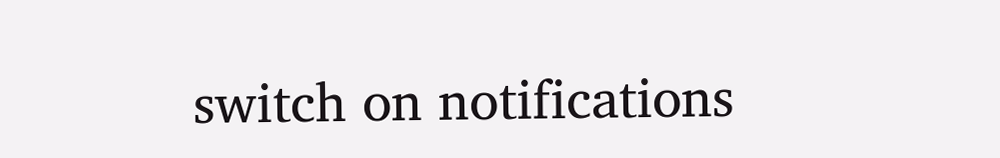switch on notifications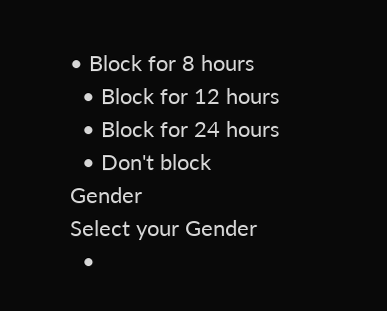• Block for 8 hours
  • Block for 12 hours
  • Block for 24 hours
  • Don't block
Gender
Select your Gender
  •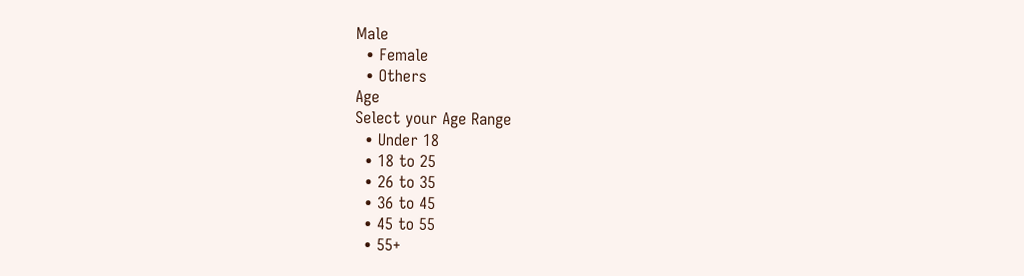Male
  • Female
  • Others
Age
Select your Age Range
  • Under 18
  • 18 to 25
  • 26 to 35
  • 36 to 45
  • 45 to 55
  • 55+